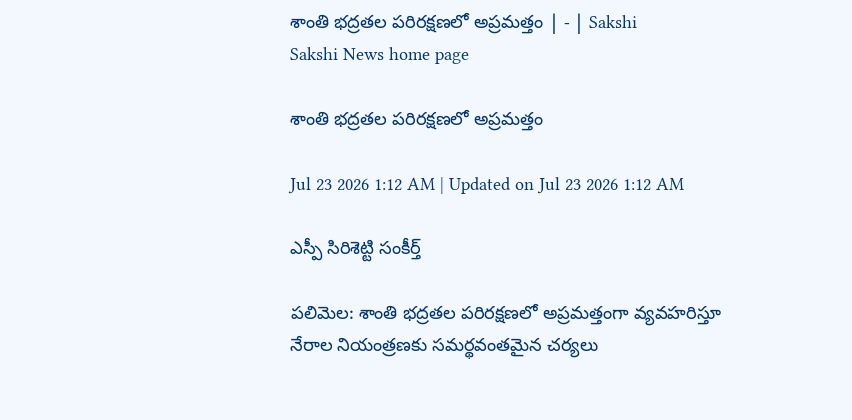శాంతి భద్రతల పరిరక్షణలో అప్రమత్తం | - | Sakshi
Sakshi News home page

శాంతి భద్రతల పరిరక్షణలో అప్రమత్తం

Jul 23 2026 1:12 AM | Updated on Jul 23 2026 1:12 AM

ఎస్పీ సిరిశెట్టి సంకీర్త్‌

పలిమెల: శాంతి భద్రతల పరిరక్షణలో అప్రమత్తంగా వ్యవహరిస్తూ నేరాల నియంత్రణకు సమర్థవంతమైన చర్యలు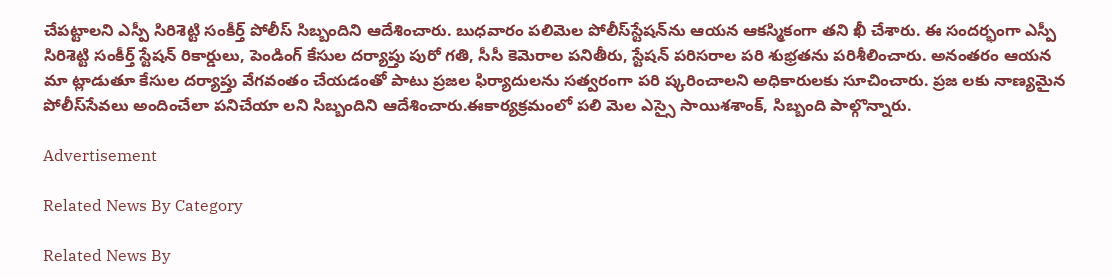చేపట్టాలని ఎస్పీ సిరిశెట్టి సంకీర్త్‌ పోలీస్‌ సిబ్బందిని ఆదేశించారు. బుధవారం పలిమెల పోలీస్‌స్టేషన్‌ను ఆయన ఆకస్మికంగా తని ఖీ చేశారు. ఈ సందర్భంగా ఎస్పీ సిరిశెట్టి సంకీర్త్‌ స్టేషన్‌ రికార్డులు, పెండింగ్‌ కేసుల దర్యాప్తు పురో గతి, సీసీ కెమెరాల పనితీరు, స్టేషన్‌ పరిసరాల పరి శుభ్రతను పరిశీలించారు. అనంతరం ఆయన మా ట్లాడుతూ కేసుల దర్యాప్తు వేగవంతం చేయడంతో పాటు ప్రజల ఫిర్యాదులను సత్వరంగా పరి ష్కరించాలని అధికారులకు సూచించారు. ప్రజ లకు నాణ్యమైన పోలీస్‌సేవలు అందించేలా పనిచేయా లని సిబ్బందిని ఆదేశించారు.ఈకార్యక్రమంలో పలి మెల ఎస్సై సాయిశశాంక్‌, సిబ్బంది పాల్గొన్నారు.

Advertisement

Related News By Category

Related News By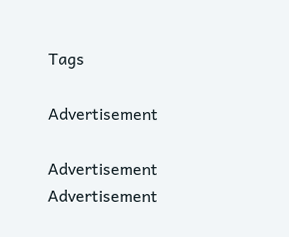Tags

Advertisement

Advertisement
Advertisement